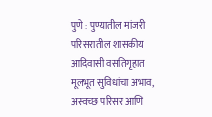पुणे : पुण्यातील मांजरी परिसरातील शासकीय आदिवासी वसतिगृहात मूलभूत सुविधांचा अभाव, अस्वच्छ परिसर आणि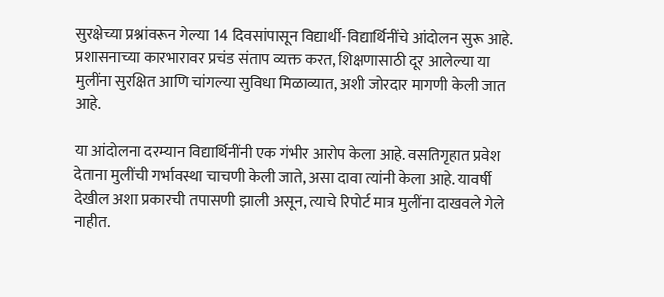सुरक्षेच्या प्रश्नांवरून गेल्या 14 दिवसांपासून विद्यार्थी-विद्यार्थिनींचे आंदोलन सुरू आहे. प्रशासनाच्या कारभारावर प्रचंड संताप व्यक्त करत, शिक्षणासाठी दूर आलेल्या या मुलींना सुरक्षित आणि चांगल्या सुविधा मिळाव्यात, अशी जोरदार मागणी केली जात आहे.

या आंदोलना दरम्यान विद्यार्थिनींनी एक गंभीर आरोप केला आहे. वसतिगृहात प्रवेश देताना मुलींची गर्भावस्था चाचणी केली जाते, असा दावा त्यांनी केला आहे. यावर्षी देखील अशा प्रकारची तपासणी झाली असून, त्याचे रिपोर्ट मात्र मुलींना दाखवले गेले नाहीत.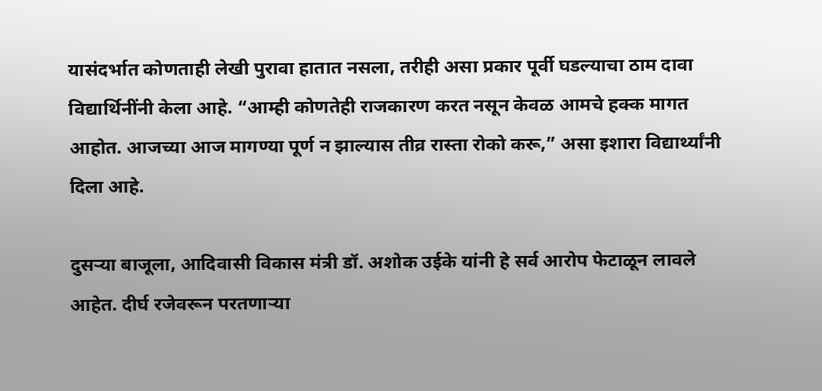यासंदर्भात कोणताही लेखी पुरावा हातात नसला, तरीही असा प्रकार पूर्वी घडल्याचा ठाम दावा विद्यार्थिनींनी केला आहे. “आम्ही कोणतेही राजकारण करत नसून केवळ आमचे हक्क मागत आहोत. आजच्या आज मागण्या पूर्ण न झाल्यास तीव्र रास्ता रोको करू,” असा इशारा विद्यार्थ्यांनी दिला आहे.

दुसऱ्या बाजूला, आदिवासी विकास मंत्री डॉ. अशोक उईके यांनी हे सर्व आरोप फेटाळून लावले आहेत. दीर्घ रजेवरून परतणाऱ्या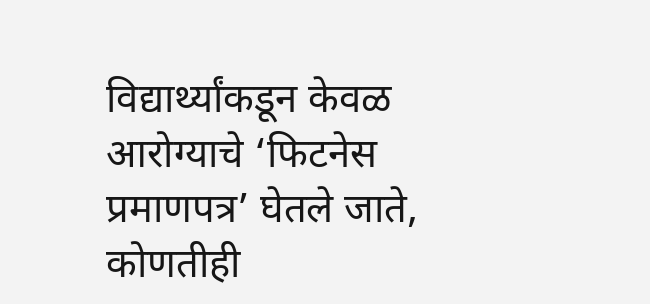विद्यार्थ्यांकडून केवळ आरोग्याचे ‘फिटनेस प्रमाणपत्र’ घेतले जाते, कोणतीही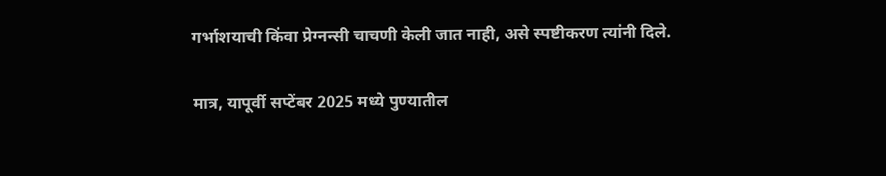गर्भाशयाची किंवा प्रेग्नन्सी चाचणी केली जात नाही, असे स्पष्टीकरण त्यांनी दिले.

मात्र, यापूर्वी सप्टेंबर 2025 मध्ये पुण्यातील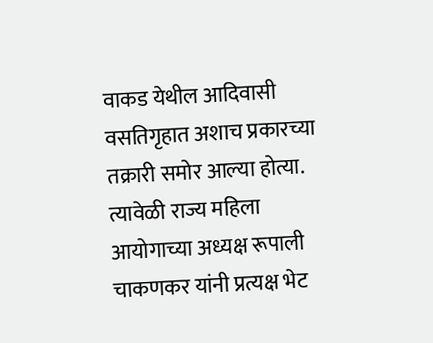वाकड येथील आदिवासी वसतिगृहात अशाच प्रकारच्या तक्रारी समोर आल्या होत्या. त्यावेळी राज्य महिला आयोगाच्या अध्यक्ष रूपाली चाकणकर यांनी प्रत्यक्ष भेट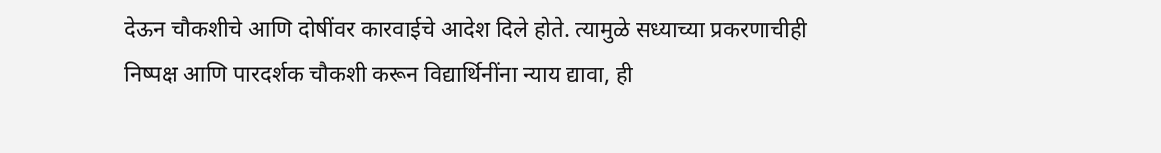देऊन चौकशीचे आणि दोषींवर कारवाईचे आदेश दिले होते. त्यामुळे सध्याच्या प्रकरणाचीही निष्पक्ष आणि पारदर्शक चौकशी करून विद्यार्थिनींना न्याय द्यावा, ही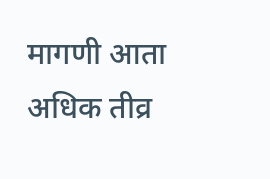मागणी आता अधिक तीव्र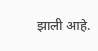झाली आहे.